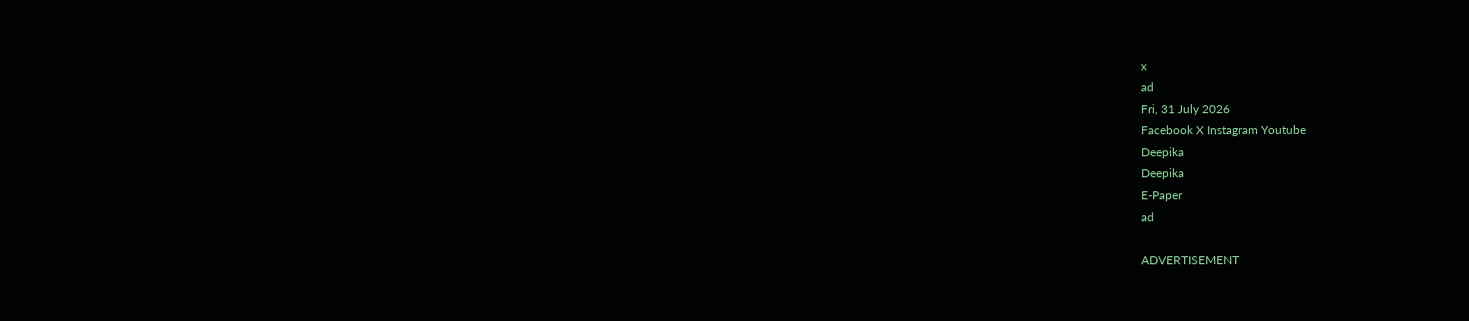x
ad
Fri, 31 July 2026
Facebook X Instagram Youtube
Deepika
Deepika
E-Paper
ad

ADVERTISEMENT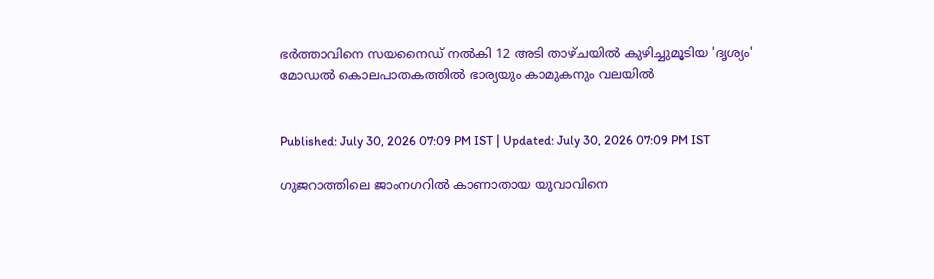ഭർത്താവിനെ സയനൈഡ് നൽകി 12 അടി താഴ്ചയിൽ കുഴിച്ചുമൂടിയ 'ദൃശ്യം' മോഡൽ കൊലപാതകത്തിൽ ഭാര്യയും കാമുകനും വലയിൽ


Published: July 30, 2026 07:09 PM IST | Updated: July 30, 2026 07:09 PM IST

ഗുജറാത്തിലെ ജാംനഗറിൽ കാണാതായ യുവാവിനെ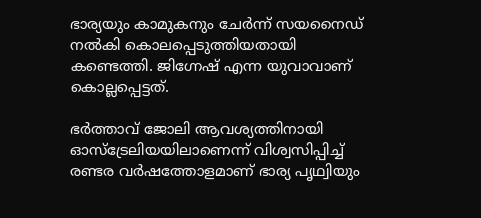ഭാര്യയും കാമുകനും ചേർന്ന് സയനൈഡ് നൽകി കൊലപ്പെടുത്തിയതായി കണ്ടെത്തി. ജിഗ്നേഷ് എന്ന യുവാവാണ് കൊല്ലപ്പെട്ടത്.

ഭർത്താവ് ജോലി ആവശ്യത്തിനായി ഓസ്‌ട്രേലിയയിലാണെന്ന് വിശ്വസിപ്പിച്ച് രണ്ടര വർഷത്തോളമാണ് ഭാര്യ പൃഥ്വിയും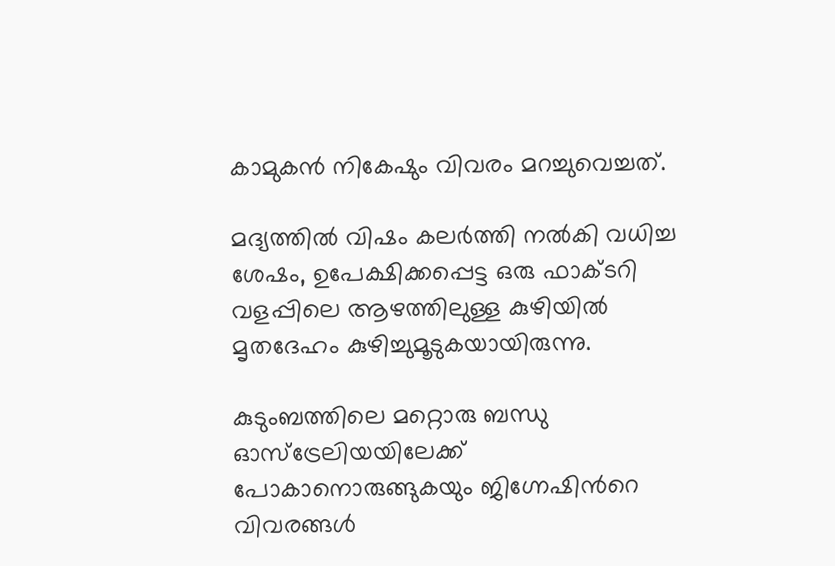കാമുകൻ നികേഷും വിവരം മറച്ചുവെച്ചത്.

മദ്യത്തിൽ വിഷം കലർത്തി നൽകി വധിച്ച ശേഷം, ഉപേക്ഷിക്കപ്പെട്ട ഒരു ഫാക്ടറി വളപ്പിലെ ആഴത്തിലുള്ള കുഴിയിൽ മൃതദേഹം കുഴിച്ചുമൂടുകയായിരുന്നു.

കുടുംബത്തിലെ മറ്റൊരു ബന്ധു ഓസ്‌ട്രേലിയയിലേക്ക് പോകാനൊരുങ്ങുകയും ജിഗ്നേഷിന്‍റെ വിവരങ്ങൾ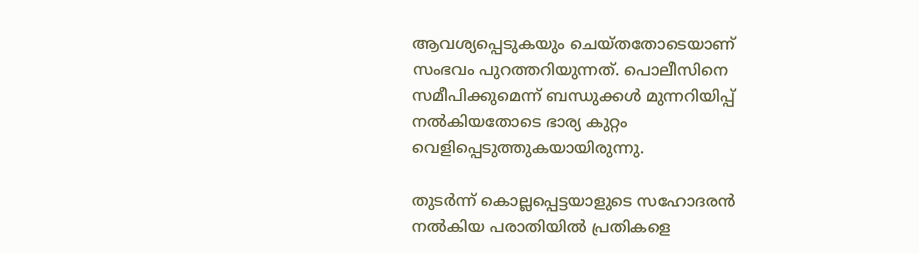ആവശ്യപ്പെടുകയും ചെയ്തതോടെയാണ് സംഭവം പുറത്തറിയുന്നത്. പൊലീസിനെ സമീപിക്കുമെന്ന് ബന്ധുക്കൾ മുന്നറിയിപ്പ് നൽകിയതോടെ ഭാര്യ കുറ്റം വെളിപ്പെടുത്തുകയായിരുന്നു.

തുടർന്ന് കൊല്ലപ്പെട്ടയാളുടെ സഹോദരൻ നൽകിയ പരാതിയിൽ പ്രതികളെ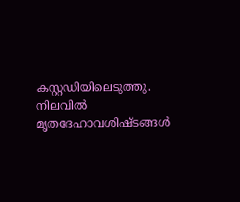കസ്റ്റഡിയിലെടുത്തു. നിലവിൽ മൃതദേഹാവശിഷ്ടങ്ങൾ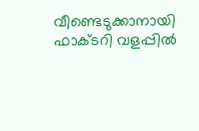വീണ്ടെടുക്കാനായി ഫാക്ടറി വളപ്പിൽ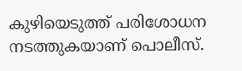കുഴിയെടുത്ത് പരിശോധന നടത്തുകയാണ് പൊലീസ്.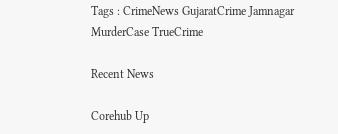Tags : CrimeNews GujaratCrime Jamnagar MurderCase TrueCrime

Recent News

Corehub Up